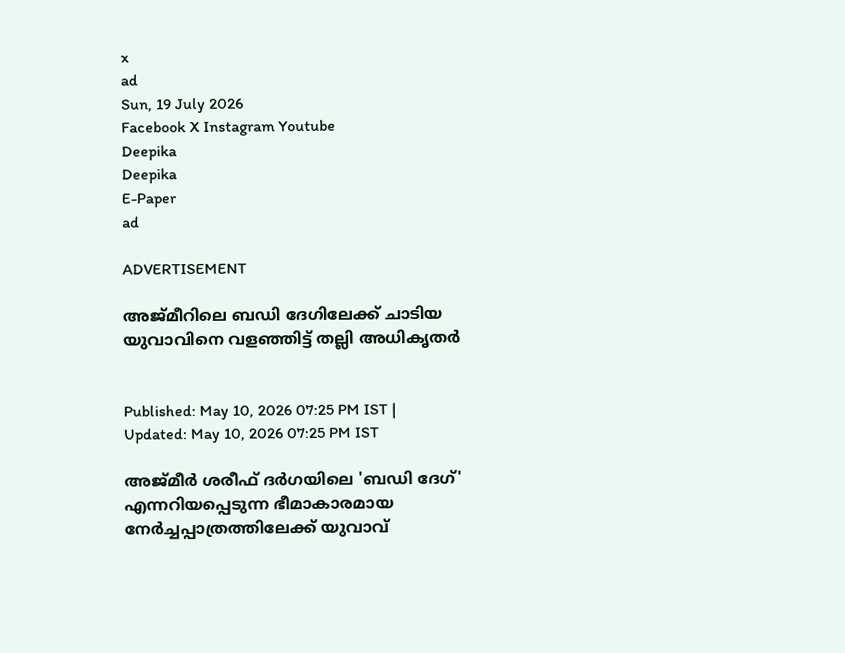x
ad
Sun, 19 July 2026
Facebook X Instagram Youtube
Deepika
Deepika
E-Paper
ad

ADVERTISEMENT

അജ്മീറിലെ ബഡി ദേഗിലേക്ക് ചാടിയ യുവാവിനെ വളഞ്ഞിട്ട് തല്ലി അധികൃതർ


Published: May 10, 2026 07:25 PM IST | Updated: May 10, 2026 07:25 PM IST

അജ്മീർ ശരീഫ് ദർഗയിലെ 'ബഡി ദേഗ്' എന്നറിയപ്പെടുന്ന ഭീമാകാരമായ നേർച്ചപ്പാത്രത്തിലേക്ക് യുവാവ്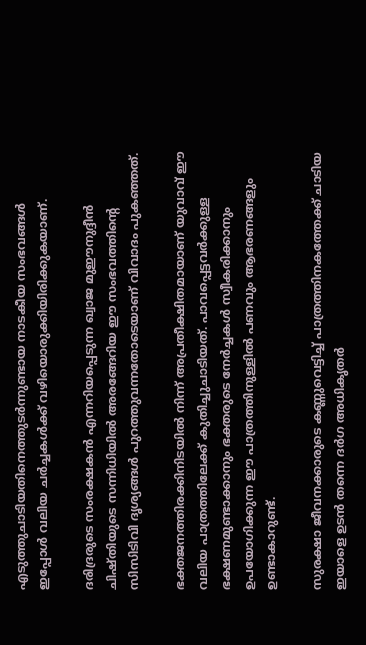എടുത്തുചാടിയതിനെത്തുടർന്നുണ്ടായ നാടകീയ സംഭവങ്ങൾ ഇപ്പോൾ വലിയ ചർച്ചകൾക്ക് വഴിയൊരുക്കിയിരിക്കുകയാണ്.

ദരിദ്രരുടെ സംരക്ഷകൻ എന്നറിയപ്പെടുന്ന ഖ്വാജ മുഈനുദ്ദീൻ ചിഷ്തിയുടെ സന്നിധിയിൽ അരങ്ങേറിയ ഈ സംഭവത്തിന്‍റെ സിസിടിവി ദൃശ്യങ്ങൾ പുറത്തുവന്നതോടെയാണ് വിവാദം പുകഞ്ഞത്.

ഭക്തജനത്തിരക്കിനിടയിൽ നിന്ന് അപ്രതീക്ഷിതമായാണ് യുവാവ് ഈ വലിയ പാത്രത്തിലേക്ക് കുതിച്ചുചാടിയത്. പാവപ്പെട്ടവർക്കുള്ള ഭക്ഷണമുണ്ടാക്കാനും ഭക്തരുടെ നേർച്ചകൾ സ്വീകരിക്കാനും ഉപയോഗിക്കുന്ന ഈ പാത്രത്തിനുള്ളിൽ പണവും ആഭരണങ്ങളും ഉണ്ടാകാറുണ്ട്.

സുരക്ഷാ ജീവനക്കാരുടെ കണ്ണുവെട്ടിച്ച് പാത്രത്തിനകത്തേക്ക് ചാടിയ ഇയാളെ ഉടൻ തന്നെ ദർഗ അധികൃതർ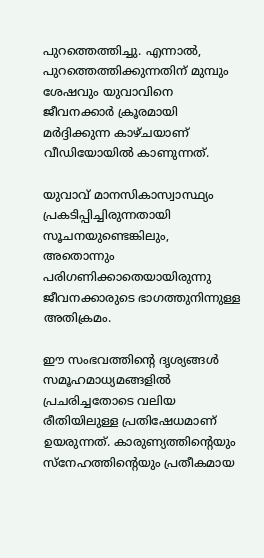പുറത്തെത്തിച്ചു. എന്നാൽ, പുറത്തെത്തിക്കുന്നതിന് മുമ്പും ശേഷവും യുവാവിനെ ജീവനക്കാർ ക്രൂരമായി മർദ്ദിക്കുന്ന കാഴ്ചയാണ് വീഡിയോയിൽ കാണുന്നത്.

യുവാവ് മാനസികാസ്വാസ്ഥ്യം പ്രകടിപ്പിച്ചിരുന്നതായി സൂചനയുണ്ടെങ്കിലും, അതൊന്നും പരിഗണിക്കാതെയായിരുന്നു ജീവനക്കാരുടെ ഭാഗത്തുനിന്നുള്ള അതിക്രമം.

ഈ സംഭവത്തിന്‍റെ ദൃശ്യങ്ങൾ സമൂഹമാധ്യമങ്ങളിൽ പ്രചരിച്ചതോടെ വലിയ രീതിയിലുള്ള പ്രതിഷേധമാണ് ഉയരുന്നത്. കാരുണ്യത്തിന്‍റെയും സ്നേഹത്തിന്‍റെയും പ്രതീകമായ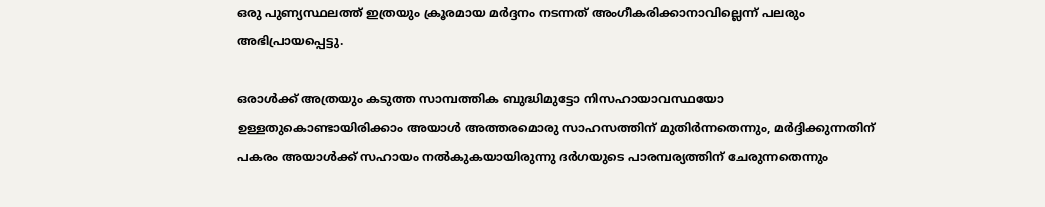ഒരു പുണ്യസ്ഥലത്ത് ഇത്രയും ക്രൂരമായ മർദ്ദനം നടന്നത് അംഗീകരിക്കാനാവില്ലെന്ന് പലരും അഭിപ്രായപ്പെട്ടു.

ഒരാൾക്ക് അത്രയും കടുത്ത സാമ്പത്തിക ബുദ്ധിമുട്ടോ നിസഹായാവസ്ഥയോ ഉള്ളതുകൊണ്ടായിരിക്കാം അയാൾ അത്തരമൊരു സാഹസത്തിന് മുതിർന്നതെന്നും, മർദ്ദിക്കുന്നതിന് പകരം അയാൾക്ക് സഹായം നൽകുകയായിരുന്നു ദർഗയുടെ പാരമ്പര്യത്തിന് ചേരുന്നതെന്നും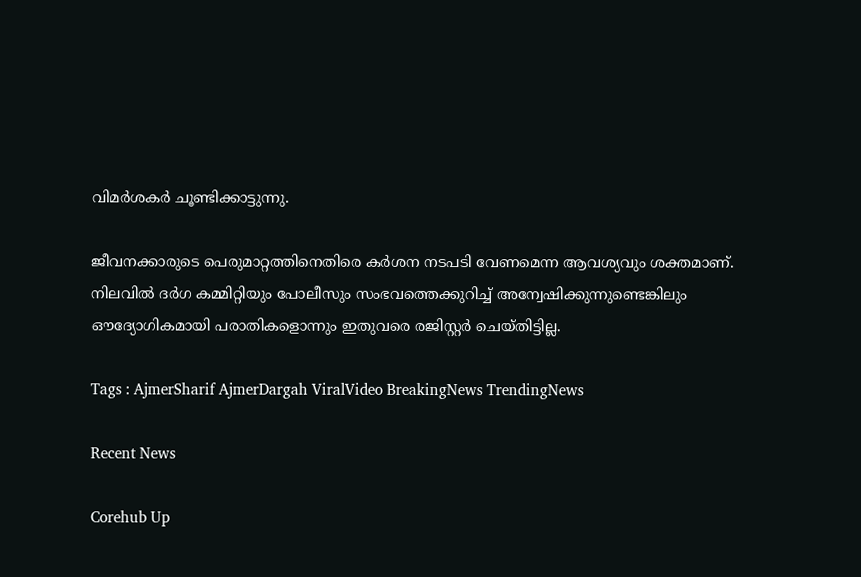വിമർശകർ ചൂണ്ടിക്കാട്ടുന്നു.

ജീവനക്കാരുടെ പെരുമാറ്റത്തിനെതിരെ കർശന നടപടി വേണമെന്ന ആവശ്യവും ശക്തമാണ്. നിലവിൽ ദർഗ കമ്മിറ്റിയും പോലീസും സംഭവത്തെക്കുറിച്ച് അന്വേഷിക്കുന്നുണ്ടെങ്കിലും ഔദ്യോഗികമായി പരാതികളൊന്നും ഇതുവരെ രജിസ്റ്റർ ചെയ്തിട്ടില്ല.

Tags : AjmerSharif AjmerDargah ViralVideo BreakingNews TrendingNews

Recent News

Corehub Up